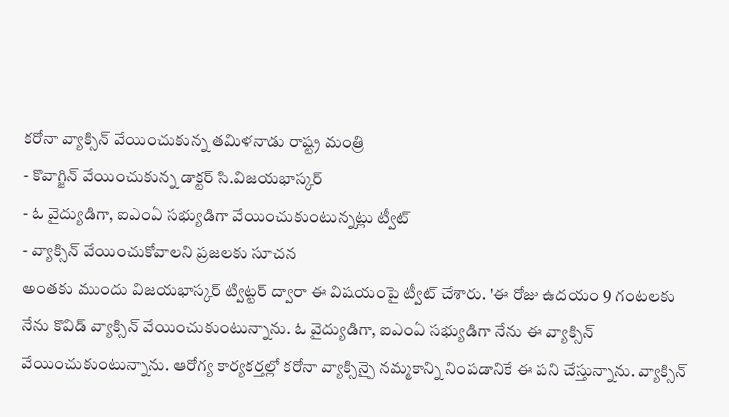కరోనా వ్యాక్సిన్ వేయించుకున్న తమిళనాడు రాష్ట్ర మంత్రి
- కొవాగ్జిన్ వేయించుకున్న డాక్టర్ సి.విజయభాస్కర్
- ఓ వైద్యుడిగా, ఐఎంఏ సభ్యుడిగా వేయించుకుంటున్నట్లు ట్వీట్
- వ్యాక్సిన్ వేయించుకోవాలని ప్రజలకు సూచన
అంతకు ముందు విజయభాస్కర్ ట్విట్టర్ ద్వారా ఈ విషయంపై ట్వీట్ చేశారు. 'ఈ రోజు ఉదయం 9 గంటలకు నేను కొవిడ్ వ్యాక్సిన్ వేయించుకుంటున్నాను. ఓ వైద్యుడిగా, ఐఎంఏ సభ్యుడిగా నేను ఈ వ్యాక్సిన్ వేయించుకుంటున్నాను. ఆరోగ్య కార్యకర్తల్లో కరోనా వ్యాక్సిన్పై నమ్మకాన్ని నింపడానికే ఈ పని చేస్తున్నాను. వ్యాక్సిన్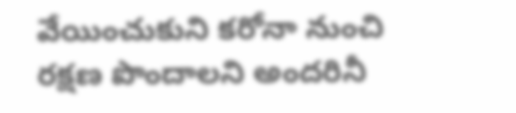వేయించుకుని కరోనా నుంచి రక్షణ పొందాలని అందరినీ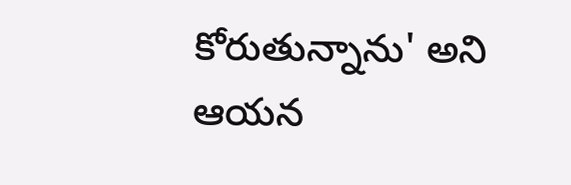కోరుతున్నాను' అని ఆయన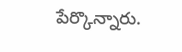పేర్కొన్నారు.